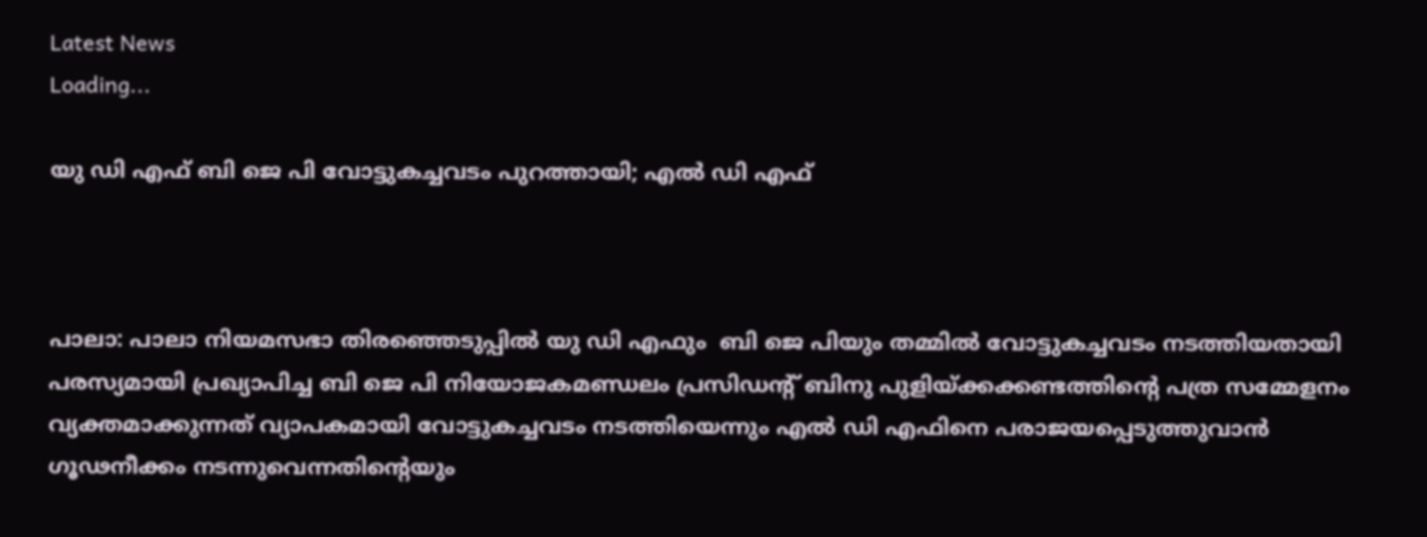Latest News
Loading...

യു ഡി എഫ് ബി ജെ പി വോട്ടുകച്ചവടം പുറത്തായി; എല്‍ ഡി എഫ്



പാലാ: പാലാ നിയമസഭാ തിരഞ്ഞെടുപ്പില്‍ യു ഡി എഫും  ബി ജെ പിയും തമ്മില്‍ വോട്ടുകച്ചവടം നടത്തിയതായി പരസ്യമായി പ്രഖ്യാപിച്ച ബി ജെ പി നിയോജകമണ്ഡലം പ്രസിഡന്റ് ബിനു പുളിയ്ക്കക്കണ്ടത്തിന്റെ പത്ര സമ്മേളനം വ്യക്തമാക്കുന്നത് വ്യാപകമായി വോട്ടുകച്ചവടം നടത്തിയെന്നും എല്‍ ഡി എഫിനെ പരാജയപ്പെടുത്തുവാന്‍ ഗൂഢനീക്കം നടന്നുവെന്നതിന്റെയും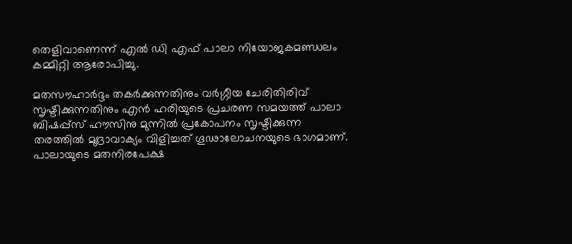തെളിവാണെന്ന് എല്‍ ഡി എഫ് പാലാ നിയോജകമണ്ഡലം കമ്മിറ്റി ആരോപിച്ചു.

മതസൗഹാര്‍ദ്ദം തകര്‍ക്കുന്നതിനും വര്‍ഗ്ഗീയ ചേരിതിരിവ് സൃഷ്ടിക്കുന്നതിനും എന്‍ ഹരിയുടെ പ്രചരണ സമയത്ത് പാലാ ബിഷപ്പ്‌സ് ഹൗസിനു മുന്നില്‍ പ്രകോപനം സൃഷ്ടിക്കുന്ന തരത്തില്‍ മുദ്രാവാക്യം വിളിച്ചത് ഗൂഢാലോചനയുടെ ഭാഗമാണ്. പാലായുടെ മതനിരപേക്ഷ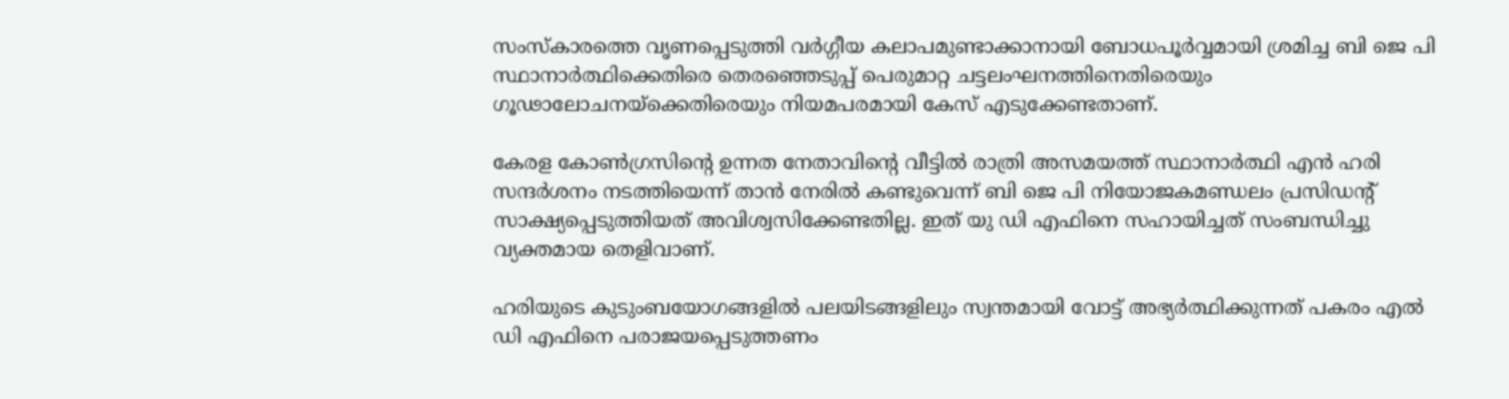സംസ്‌കാരത്തെ വൃണപ്പെടുത്തി വര്‍ഗ്ഗീയ കലാപമുണ്ടാക്കാനായി ബോധപൂര്‍വ്വമായി ശ്രമിച്ച ബി ജെ പി സ്ഥാനാര്‍ത്ഥിക്കെതിരെ തെരഞ്ഞെടുപ്പ് പെരുമാറ്റ ചട്ടലംഘനത്തിനെതിരെയും ഗൂഢാലോചനയ്‌ക്കെതിരെയും നിയമപരമായി കേസ് എടുക്കേണ്ടതാണ്.

കേരള കോണ്‍ഗ്രസിന്റെ ഉന്നത നേതാവിന്റെ വീട്ടില്‍ രാത്രി അസമയത്ത് സ്ഥാനാര്‍ത്ഥി എന്‍ ഹരി സന്ദര്‍ശനം നടത്തിയെന്ന് താന്‍ നേരില്‍ കണ്ടുവെന്ന് ബി ജെ പി നിയോജകമണ്ഡലം പ്രസിഡന്റ് സാക്ഷ്യപ്പെടുത്തിയത് അവിശ്വസിക്കേണ്ടതില്ല. ഇത് യു ഡി എഫിനെ സഹായിച്ചത് സംബന്ധിച്ചു വ്യക്തമായ തെളിവാണ്.

ഹരിയുടെ കുടുംബയോഗങ്ങളില്‍ പലയിടങ്ങളിലും സ്വന്തമായി വോട്ട് അഭ്യര്‍ത്ഥിക്കുന്നത് പകരം എല്‍ ഡി എഫിനെ പരാജയപ്പെടുത്തണം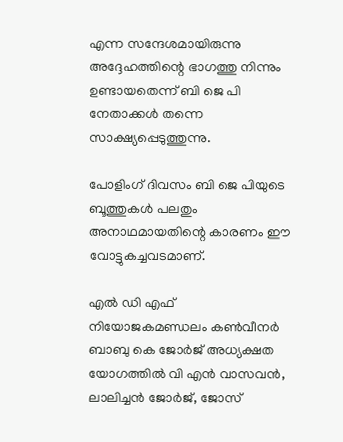എന്ന സന്ദേശമായിരുന്നു അദ്ദേഹത്തിന്റെ ഭാഗത്തു നിന്നും ഉണ്ടായതെന്ന് ബി ജെ പി നേതാക്കള്‍ തന്നെ സാക്ഷ്യപ്പെടുത്തുന്നു.

പോളിംഗ് ദിവസം ബി ജെ പിയുടെ ബൂത്തുകള്‍ പലതും അനാഥമായതിന്റെ കാരണം ഈ വോട്ടുകച്ചവടമാണ്.

എല്‍ ഡി എഫ് നിയോജകമണ്ഡലം കണ്‍വീനര്‍ ബാബു കെ ജോര്‍ജ് അധ്യക്ഷത യോഗത്തില്‍ വി എന്‍ വാസവന്‍, ലാലിച്ചന്‍ ജോര്‍ജ്, ജോസ്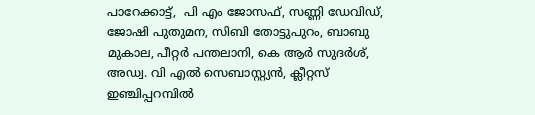പാറേക്കാട്ട്,  പി എം ജോസഫ്, സണ്ണി ഡേവിഡ്, ജോഷി പുതുമന, സിബി തോട്ടുപുറം, ബാബു മുകാല, പീറ്റര്‍ പന്തലാനി, കെ ആര്‍ സുദര്‍ശ്, അഡ്വ. വി എല്‍ സെബാസ്റ്റ്യന്‍, ക്ലീറ്റസ് ഇഞ്ചിപ്പറമ്പില്‍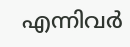എന്നിവര്‍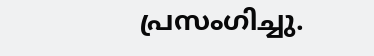പ്രസംഗിച്ചു.